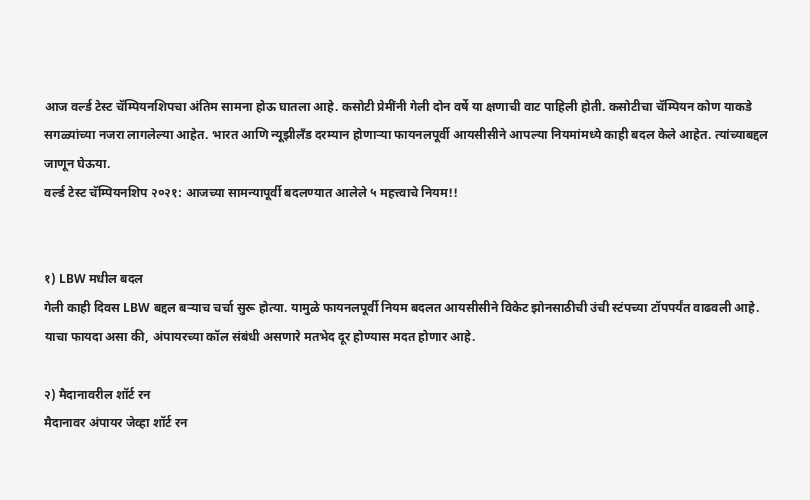आज वर्ल्ड टेस्ट चॅम्पियनशिपचा अंतिम सामना होऊ घातला आहे. कसोटी प्रेमींनी गेली दोन वर्षे या क्षणाची वाट पाहिली होती. कसोटीचा चॅम्पियन कोण याकडे सगळ्यांच्या नजरा लागलेल्या आहेत. भारत आणि न्यूझीलँड दरम्यान होणाऱ्या फायनलपूर्वी आयसीसीने आपल्या नियमांमध्ये काही बदल केले आहेत. त्यांच्याबद्दल जाणून घेऊया.
वर्ल्ड टेस्ट चॅम्पियनशिप २०२१: आजच्या सामन्यापूर्वी बदलण्यात आलेले ५ महत्त्वाचे नियम!!


१) LBW मधील बदल
गेली काही दिवस LBW बद्दल बऱ्याच चर्चा सुरू होत्या. यामुळे फायनलपूर्वी नियम बदलत आयसीसीने विकेट झोनसाठीची उंची स्टंपच्या टॉपपर्यंत वाढवली आहे. याचा फायदा असा की, अंपायरच्या कॉल संबंधी असणारे मतभेद दूर होण्यास मदत होणार आहे.

२) मैदानावरील शॉर्ट रन
मैदानावर अंपायर जेव्हा शॉर्ट रन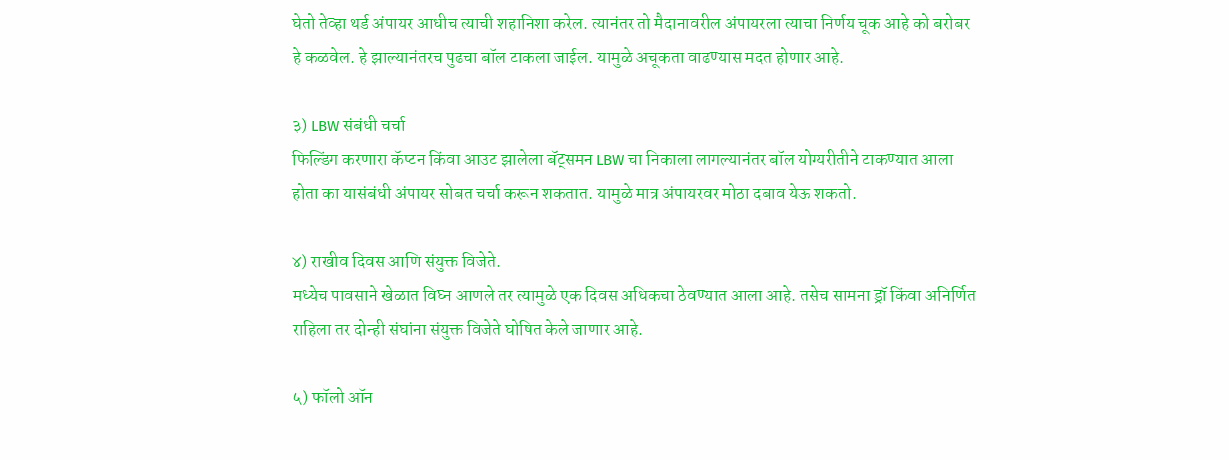घेतो तेव्हा थर्ड अंपायर आधीच त्याची शहानिशा करेल. त्यानंतर तो मैदानावरील अंपायरला त्याचा निर्णय चूक आहे को बरोबर हे कळवेल. हे झाल्यानंतरच पुढचा बॉल टाकला जाईल. यामुळे अचूकता वाढण्यास मदत होणार आहे.

३) LBW संबंधी चर्चा
फिल्डिंग करणारा कॅप्टन किंवा आउट झालेला बॅट्समन LBW चा निकाला लागल्यानंतर बॉल योग्यरीतीने टाकण्यात आला होता का यासंबंधी अंपायर सोबत चर्चा करून शकतात. यामुळे मात्र अंपायरवर मोठा दबाव येऊ शकतो.

४) राखीव दिवस आणि संयुक्त विजेते.
मध्येच पावसाने खेळात विघ्न आणले तर त्यामुळे एक दिवस अधिकचा ठेवण्यात आला आहे. तसेच सामना ड्रॉ किंवा अनिर्णित राहिला तर दोन्ही संघांना संयुक्त विजेते घोषित केले जाणार आहे.

५) फॉलो ऑन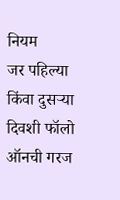नियम
जर पहिल्या किंवा दुसऱ्या दिवशी फॉलो ऑनची गरज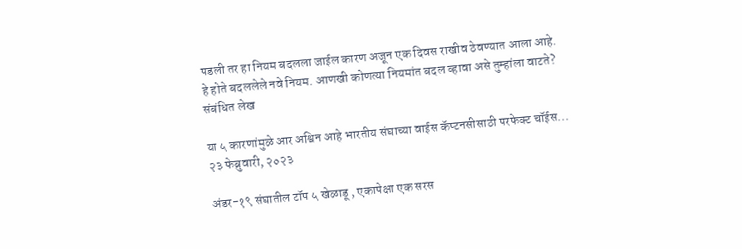पडली तर हा नियम बदलला जाईल कारण अजून एक दिवस राखीव ठेवण्यात आला आहे.
हे होते बदललेले नवे नियम. आणखी कोणत्या नियमांत बदल व्हावा असे तुम्हांला वाटते?
संबंधित लेख

या ५ कारणांमुळे आर अश्विन आहे भारतीय संघाच्या वाईस कॅप्टनसीसाठी परफेक्ट चॉईस...
२३ फेब्रुवारी, २०२३

अंडर-१९ संघातील टॉप ५ खेळाडू , एकापेक्षा एक सरस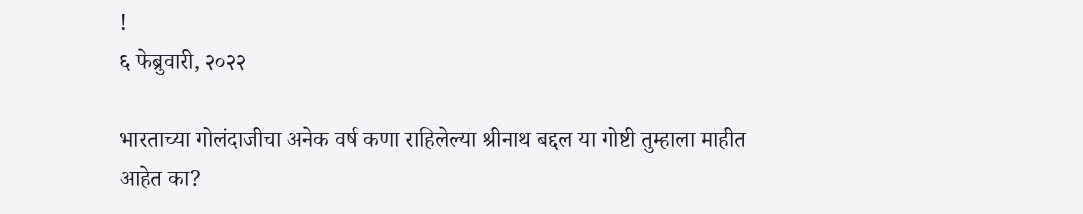!
६ फेब्रुवारी, २०२२

भारताच्या गोलंदाजीचा अनेक वर्ष कणा राहिलेल्या श्रीनाथ बद्दल या गोष्टी तुम्हाला माहीत आहेत का?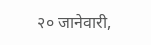२० जानेवारी,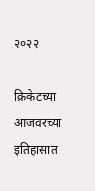२०२२

क्रिकेटच्या आजवरच्या इतिहासात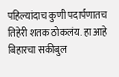पहिल्यांदाच कुणी पदार्पणातच तिहेरी शतक ठोकलंय. हा आहे बिहारचा सकीबुल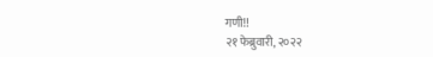गणी!!
२१ फेब्रुवारी, २०२२